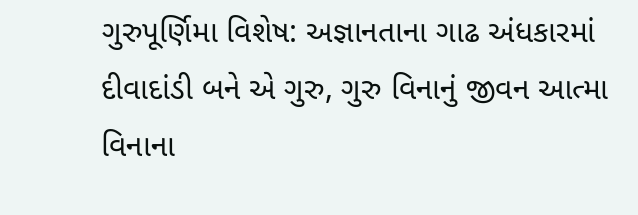ગુરુપૂર્ણિમા વિશેષ: અજ્ઞાનતાના ગાઢ અંધકારમાં દીવાદાંડી બને એ ગુરુ, ગુરુ વિનાનું જીવન આત્મા વિનાના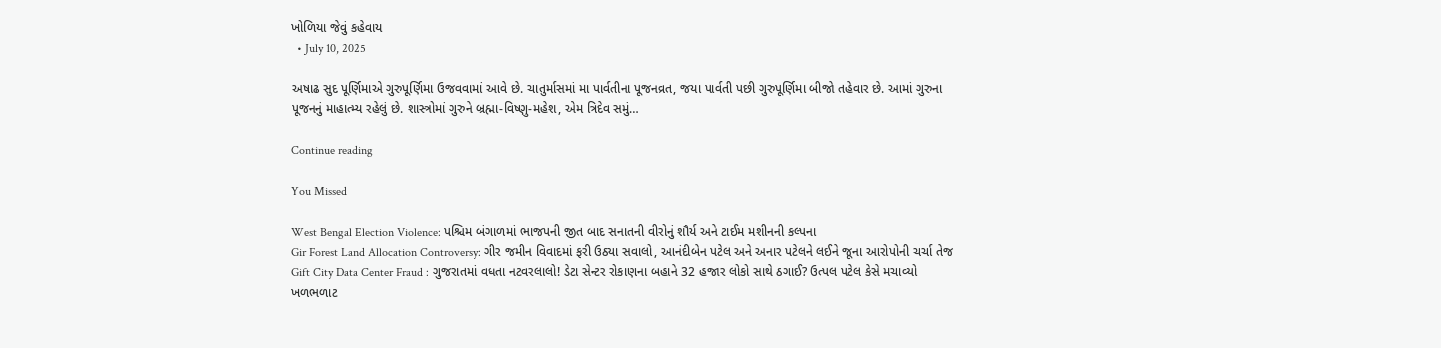ખોળિયા જેવું કહેવાય
  • July 10, 2025

અષાઢ સુદ પૂર્ણિમાએ ગુરુપૂર્ણિમા ઉજવવામાં આવે છે. ચાતુર્માસમાં મા પાર્વતીના પૂજનવ્રત, જયા પાર્વતી પછી ગુરુપૂર્ણિમા બીજો તહેવાર છે. આમાં ગુરુના પૂજનનું માહાત્મ્ય રહેલું છે. શાસ્ત્રોમાં ગુરુને બ્રહ્મા-વિષ્ણુ-મહેશ, એમ ત્રિદેવ સમું…

Continue reading

You Missed

West Bengal Election Violence: પશ્ચિમ બંગાળમાં ભાજપની જીત બાદ સનાતની વીરોનું શૌર્ય અને ટાઈમ મશીનની કલ્પના
Gir Forest Land Allocation Controversy: ગીર જમીન વિવાદમાં ફરી ઉઠ્યા સવાલો, આનંદીબેન પટેલ અને અનાર પટેલને લઈને જૂના આરોપોની ચર્ચા તેજ
Gift City Data Center Fraud : ગુજરાતમાં વધતા નટવરલાલો! ડેટા સેન્ટર રોકાણના બહાને 32 હજાર લોકો સાથે ઠગાઈ? ઉત્પલ પટેલ કેસે મચાવ્યો ખળભળાટ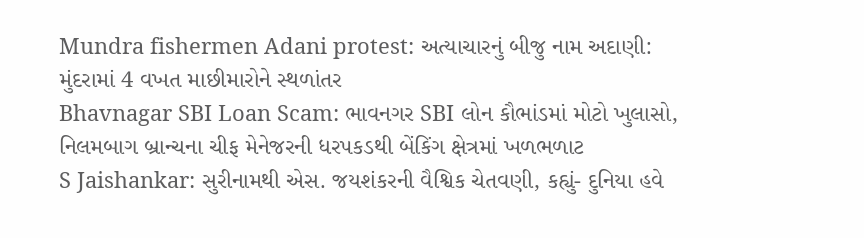Mundra fishermen Adani protest: અત્યાચારનું બીજુ નામ અદાણી: મુંદરામાં 4 વખત માછીમારોને સ્થળાંતર
Bhavnagar SBI Loan Scam: ભાવનગર SBI લોન કૌભાંડમાં મોટો ખુલાસો, નિલમબાગ બ્રાન્ચના ચીફ મેનેજરની ધરપકડથી બેંકિંગ ક્ષેત્રમાં ખળભળાટ
S Jaishankar: સુરીનામથી એસ. જયશંકરની વૈશ્વિક ચેતવણી, કહ્યું- દુનિયા હવે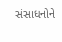સંસાધનોને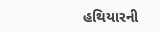હથિયારની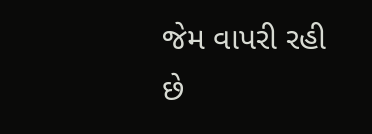જેમ વાપરી રહી છે